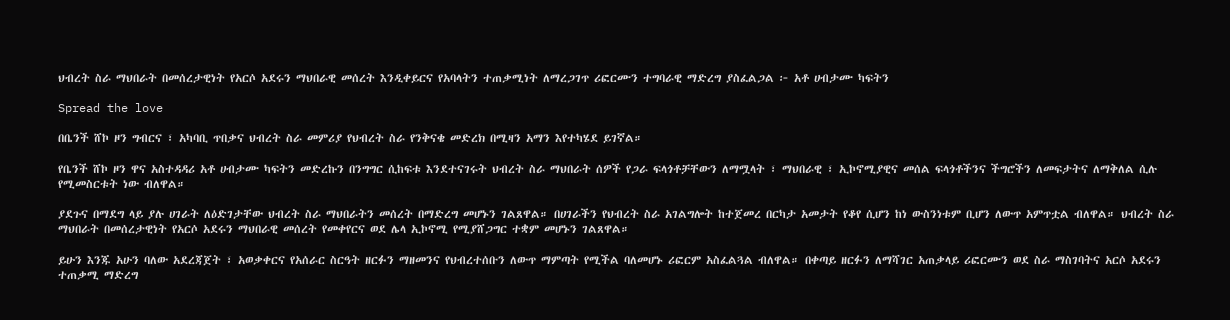ህብረት ስራ ማህበራት በመሰረታዊነት የአርሶ አደሩን ማህበራዊ መሰረት እንዲቀይርና የአባላትን ተጠቃሚነት ለማረጋገጥ ሪፎርሙን ተግባራዊ ማድረግ ያስፈልጋል ፦ አቶ ሀብታሙ ካፍትን

Spread the love

በቤንች ሸኮ ዞን ግብርና ፣ አካባቢ ጥበቃና ህብረት ስራ መምሪያ የህብረት ስራ የንቅናቄ መድረክ በሚዛን አማን እየተካሄደ ይገኛል።

የቤንች ሸኮ ዞን ዋና አስተዳዳሪ አቶ ሀብታሙ ካፍትን መድረኩን በንግግር ሲከፍቱ እንደተናገሩት ህብረት ስራ ማህበራት ሰዎች የጋራ ፍላጎቶቻቸውን ለማሟላት ፣ ማህበራዊ ፣ ኢኮኖሚያዊና መሰል ፍላጎቶችንና ችግሮችን ለመፍታትና ለማቅለል ሲሉ የሚመስርቱት ነው ብለዋል።

ያደጉና በማደግ ላይ ያሉ ሀገራት ለዕድገታቸው ህብረት ስራ ማህበራትን መሰረት በማድረግ መሆኑን ገልጸዋል። በሀገራችን የህብረት ስራ አገልግሎት ከተጀመረ በርካታ አመታት የቆየ ሲሆን ከነ ውስንነቱም ቢሆን ለውጥ አምጥቷል ብለዋል። ህብረት ስራ ማህበራት በመሰረታዊነት የአርሶ አደሩን ማህበራዊ መሰረት የመቀየርና ወደ ሌላ ኢኮኖሚ የሚያሸጋግር ተቋም መሆኑን ገልጸዋል።

ይሁን እንጁ አሁን ባለው አደረጃጀት ፣ አወቃቀርና የአሰራር ስርዓት ዘርፉን ማዘመንና የህብረተሰቡን ለውጥ ማምጣት የሚችል ባለመሆኑ ሪፎርም አስፈልጓል ብለዋል። በቀጣይ ዘርፉን ለማሻገር አጠቃላይ ሪፎርሙን ወደ ስራ ማስገባትና አርሶ አደሩን ተጠቃሚ ማድረግ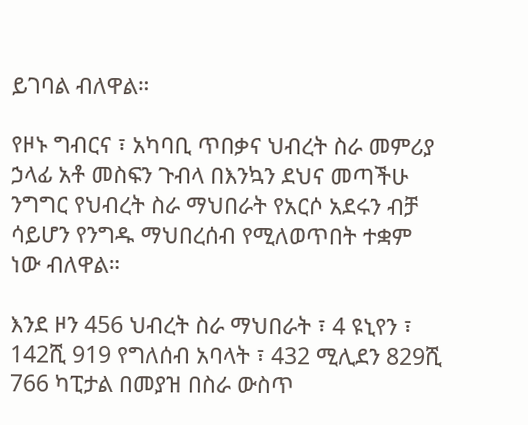ይገባል ብለዋል።

የዞኑ ግብርና ፣ አካባቢ ጥበቃና ህብረት ስራ መምሪያ ኃላፊ አቶ መስፍን ጉብላ በእንኳን ደህና መጣችሁ ንግግር የህብረት ስራ ማህበራት የአርሶ አደሩን ብቻ ሳይሆን የንግዱ ማህበረሰብ የሚለወጥበት ተቋም ነው ብለዋል።

እንደ ዞን 456 ህብረት ስራ ማህበራት ፣ 4 ዩኒየን ፣ 142ሺ 919 የግለሰብ አባላት ፣ 432 ሚሊደን 829ሺ 766 ካፒታል በመያዝ በስራ ውስጥ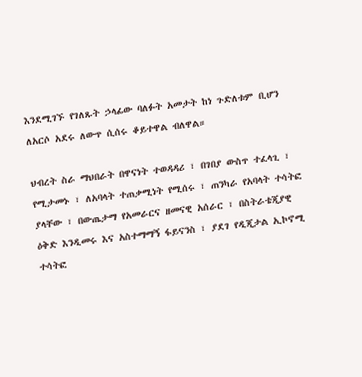እንደሚገኙ የገለጹት ኃላፊው ባለፉት አመታት ከነ ጉድለቱም ቢሆን ለአርሶ አደሩ ለውጥ ሲሰሩ ቆይተዋል ብለዋል።

ህብረት ስራ ማህበራት በዋናነት ተወዳዳሪ ፣ በገበያ ውስጥ ተፈላጊ ፣ የሚታመኑ ፣ ለአባላት ተጠቃሚነት የሚሰሩ ፣ ጠንካራ የአባላት ተሳትፎ ያላቸው ፣ በውጤታማ የአመራርና ዘመናዊ አሰራር ፣ በስትራቴጂያዊ ዕቅድ እንዲመሩ እና አስተማማኝ ፋይናንስ ፣ ያደገ የዲጂታል ኢኮኖሚ ተሳትፎ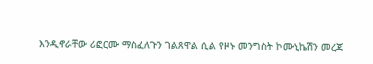እንዲኖራቸው ሪፎርሙ ማስፈለጉን ገልጸዋል ሲል የዞኑ መንግስት ኮሙኒኬሽን መረጃ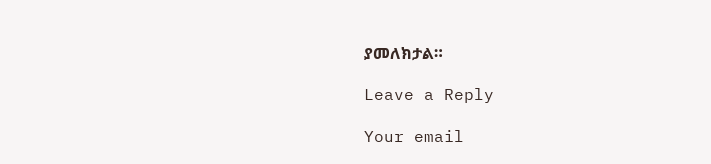ያመለክታል።

Leave a Reply

Your email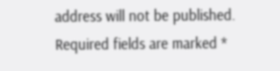address will not be published. Required fields are marked *